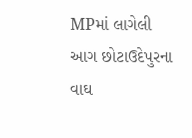MPમાં લાગેલી આગ છોટાઉદેપુરના વાઘ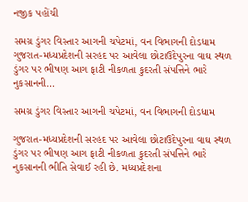નજીક પહોંચી

સમગ્ર ડુંગર વિસ્તાર આગની ચપેટમાં, વન વિભાગની દોડધામ ગુજરાત-મધ્યપ્રદેશની સરહદ પર આવેલા છોટાઉદેપુરના વાઘ સ્થળ ડુંગર પર ભીષણ આગ ફાટી નીકળતા કુદરતી સંપત્તિને ભારે નુકસાનની…

સમગ્ર ડુંગર વિસ્તાર આગની ચપેટમાં, વન વિભાગની દોડધામ

ગુજરાત-મધ્યપ્રદેશની સરહદ પર આવેલા છોટાઉદેપુરના વાઘ સ્થળ ડુંગર પર ભીષણ આગ ફાટી નીકળતા કુદરતી સંપત્તિને ભારે નુકસાનની ભીતિ સેવાઈ રહી છે. મધ્યપ્રદેશના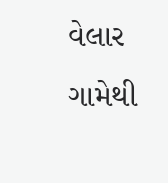વેલાર ગામેથી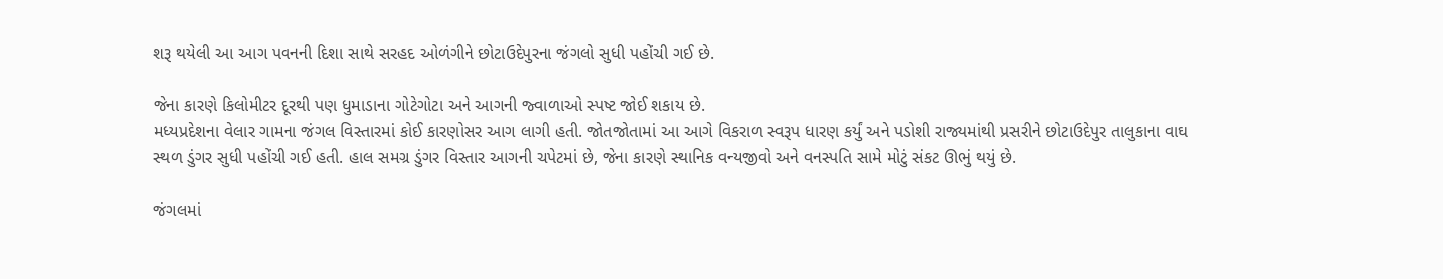શરૂ થયેલી આ આગ પવનની દિશા સાથે સરહદ ઓળંગીને છોટાઉદેપુરના જંગલો સુધી પહોંચી ગઈ છે.

જેના કારણે કિલોમીટર દૂરથી પણ ધુમાડાના ગોટેગોટા અને આગની જ્વાળાઓ સ્પષ્ટ જોઈ શકાય છે.
મધ્યપ્રદેશના વેલાર ગામના જંગલ વિસ્તારમાં કોઈ કારણોસર આગ લાગી હતી. જોતજોતામાં આ આગે વિકરાળ સ્વરૂપ ધારણ કર્યું અને પડોશી રાજ્યમાંથી પ્રસરીને છોટાઉદેપુર તાલુકાના વાઘ સ્થળ ડુંગર સુધી પહોંચી ગઈ હતી. હાલ સમગ્ર ડુંગર વિસ્તાર આગની ચપેટમાં છે, જેના કારણે સ્થાનિક વન્યજીવો અને વનસ્પતિ સામે મોટું સંકટ ઊભું થયું છે.

જંગલમાં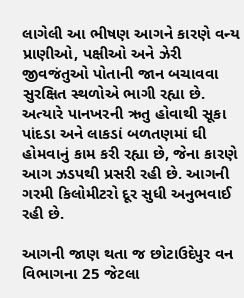લાગેલી આ ભીષણ આગને કારણે વન્ય પ્રાણીઓ, પક્ષીઓ અને ઝેરી જીવજંતુઓ પોતાની જાન બચાવવા સુરક્ષિત સ્થળોએ ભાગી રહ્યા છે. અત્યારે પાનખરની ઋતુ હોવાથી સૂકા પાંદડા અને લાકડાં બળતણમાં ઘી હોમવાનું કામ કરી રહ્યા છે, જેના કારણે આગ ઝડપથી પ્રસરી રહી છે. આગની ગરમી કિલોમીટરો દૂર સુધી અનુભવાઈ રહી છે.

આગની જાણ થતા જ છોટાઉદેપુર વન વિભાગના 25 જેટલા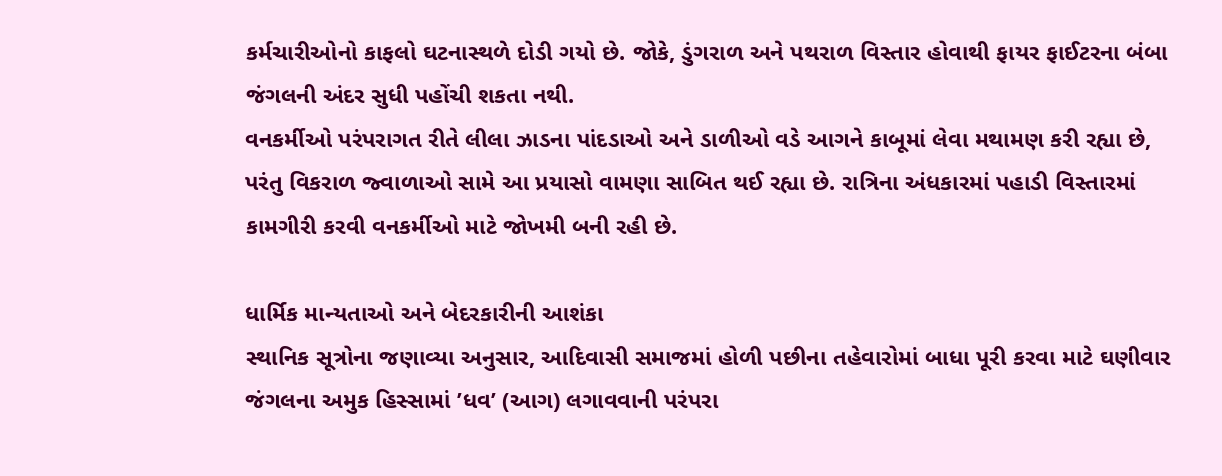કર્મચારીઓનો કાફલો ઘટનાસ્થળે દોડી ગયો છે. જોકે, ડુંગરાળ અને પથરાળ વિસ્તાર હોવાથી ફાયર ફાઈટરના બંબા જંગલની અંદર સુધી પહોંચી શકતા નથી.
વનકર્મીઓ પરંપરાગત રીતે લીલા ઝાડના પાંદડાઓ અને ડાળીઓ વડે આગને કાબૂમાં લેવા મથામણ કરી રહ્યા છે, પરંતુ વિકરાળ જ્વાળાઓ સામે આ પ્રયાસો વામણા સાબિત થઈ રહ્યા છે. રાત્રિના અંધકારમાં પહાડી વિસ્તારમાં કામગીરી કરવી વનકર્મીઓ માટે જોખમી બની રહી છે.

ધાર્મિક માન્યતાઓ અને બેદરકારીની આશંકા
સ્થાનિક સૂત્રોના જણાવ્યા અનુસાર, આદિવાસી સમાજમાં હોળી પછીના તહેવારોમાં બાધા પૂરી કરવા માટે ઘણીવાર જંગલના અમુક હિસ્સામાં ’ધવ’ (આગ) લગાવવાની પરંપરા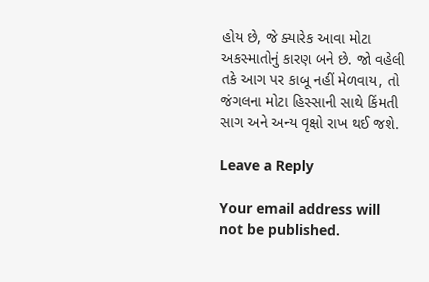હોય છે, જે ક્યારેક આવા મોટા અકસ્માતોનું કારણ બને છે. જો વહેલી તકે આગ પર કાબૂ નહીં મેળવાય, તો જંગલના મોટા હિસ્સાની સાથે કિંમતી સાગ અને અન્ય વૃક્ષો રાખ થઈ જશે.

Leave a Reply

Your email address will not be published.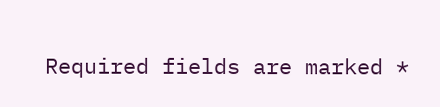Required fields are marked *